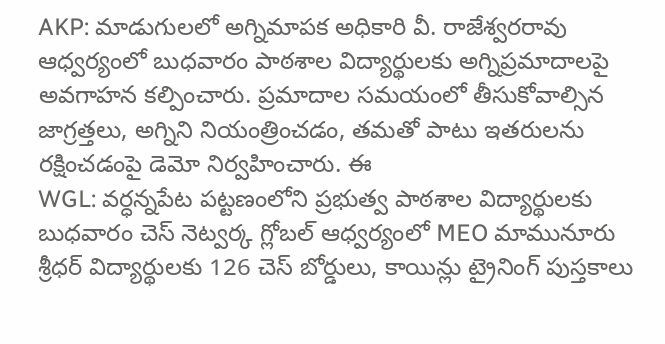AKP: మాడుగులలో అగ్నిమాపక అధికారి వీ. రాజేశ్వరరావు ఆధ్వర్యంలో బుధవారం పాఠశాల విద్యార్థులకు అగ్నిప్రమాదాలపై అవగాహన కల్పించారు. ప్రమాదాల సమయంలో తీసుకోవాల్సిన జాగ్రత్తలు, అగ్నిని నియంత్రించడం, తమతో పాటు ఇతరులను రక్షించడంపై డెమో నిర్వహించారు. ఈ
WGL: వర్ధన్నపేట పట్టణంలోని ప్రభుత్వ పాఠశాల విద్యార్థులకు బుధవారం చెస్ నెట్వర్క గ్లోబల్ ఆధ్వర్యంలో MEO మామునూరు శ్రీధర్ విద్యార్థులకు 126 చెస్ బోర్డులు, కాయిన్లు ట్రైనింగ్ పుస్తకాలు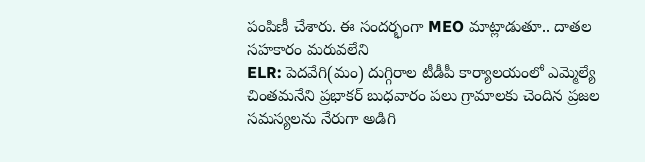పంపిణీ చేశారు. ఈ సందర్భంగా MEO మాట్లాడుతూ.. దాతల సహకారం మరువలేని
ELR: పెదవేగి(మం) దుగ్గిరాల టీడీపీ కార్యాలయంలో ఎమ్మెల్యే చింతమనేని ప్రభాకర్ బుధవారం పలు గ్రామాలకు చెందిన ప్రజల సమస్యలను నేరుగా అడిగి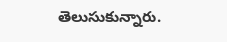తెలుసుకున్నారు.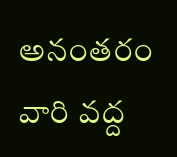అనంతరం వారి వద్ద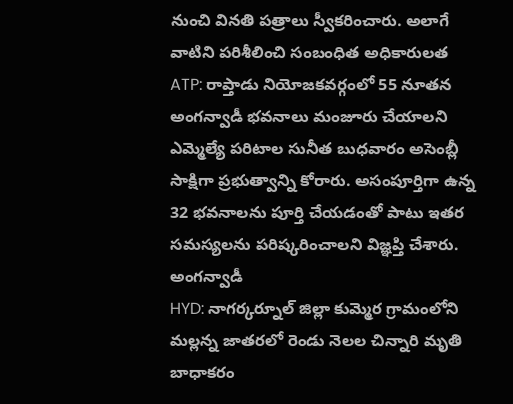నుంచి వినతి పత్రాలు స్వీకరించారు. అలాగే వాటిని పరిశీలించి సంబంధిత అధికారులత
ATP: రాప్తాడు నియోజకవర్గంలో 55 నూతన అంగన్వాడీ భవనాలు మంజూరు చేయాలని ఎమ్మెల్యే పరిటాల సునీత బుధవారం అసెంబ్లీ సాక్షిగా ప్రభుత్వాన్ని కోరారు. అసంపూర్తిగా ఉన్న 32 భవనాలను పూర్తి చేయడంతో పాటు ఇతర సమస్యలను పరిష్కరించాలని విజ్ఞప్తి చేశారు. అంగన్వాడీ
HYD: నాగర్కర్నూల్ జిల్లా కుమ్మెర గ్రామంలోని మల్లన్న జాతరలో రెండు నెలల చిన్నారి మృతి బాధాకరం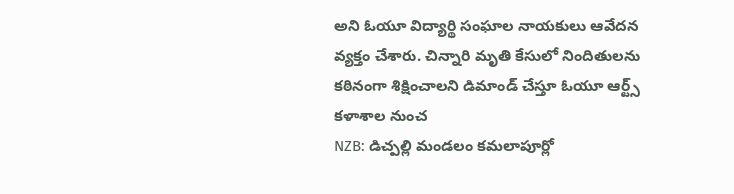అని ఓయూ విద్యార్థి సంఘాల నాయకులు ఆవేదన వ్యక్తం చేశారు. చిన్నారి మృతి కేసులో నిందితులను కఠినంగా శిక్షించాలని డిమాండ్ చేస్తూ ఓయూ ఆర్ట్స్ కళాశాల నుంచ
NZB: డిచ్పల్లి మండలం కమలాపూర్లో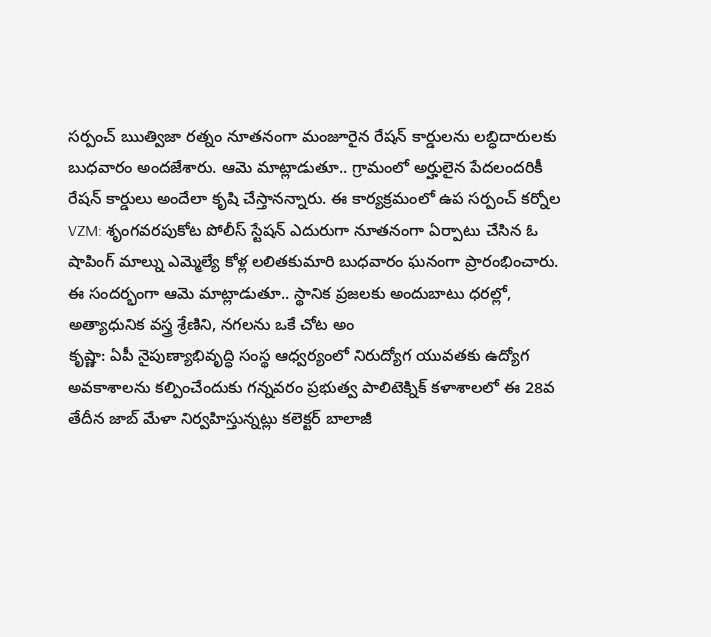సర్పంచ్ ఋత్విజా రత్నం నూతనంగా మంజూరైన రేషన్ కార్డులను లబ్ధిదారులకు బుధవారం అందజేశారు. ఆమె మాట్లాడుతూ.. గ్రామంలో అర్హులైన పేదలందరికీ రేషన్ కార్డులు అందేలా కృషి చేస్తానన్నారు. ఈ కార్యక్రమంలో ఉప సర్పంచ్ కర్నోల
VZM: శృంగవరపుకోట పోలీస్ స్టేషన్ ఎదురుగా నూతనంగా ఏర్పాటు చేసిన ఓ షాపింగ్ మాల్ను ఎమ్మెల్యే కోళ్ల లలితకుమారి బుధవారం ఘనంగా ప్రారంభించారు. ఈ సందర్భంగా ఆమె మాట్లాడుతూ.. స్థానిక ప్రజలకు అందుబాటు ధరల్లో, అత్యాధునిక వస్త్ర శ్రేణిని, నగలను ఒకే చోట అం
కృష్ణా: ఏపీ నైపుణ్యాభివృద్ధి సంస్థ ఆధ్వర్యంలో నిరుద్యోగ యువతకు ఉద్యోగ అవకాశాలను కల్పించేందుకు గన్నవరం ప్రభుత్వ పాలిటెక్నిక్ కళాశాలలో ఈ 28వ తేదీన జాబ్ మేళా నిర్వహిస్తున్నట్లు కలెక్టర్ బాలాజీ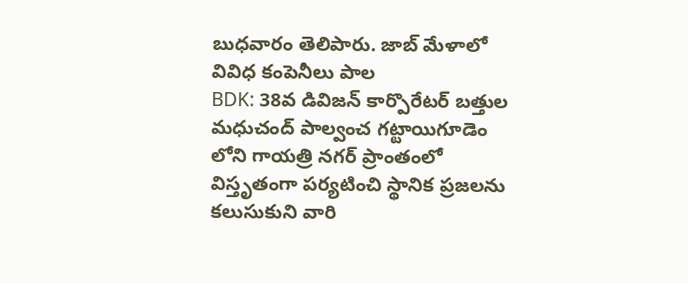బుధవారం తెలిపారు. జాబ్ మేళాలో వివిధ కంపెనీలు పాల
BDK: 38వ డివిజన్ కార్పొరేటర్ బత్తుల మధుచంద్ పాల్వంచ గట్టాయిగూడెం లోని గాయత్రి నగర్ ప్రాంతంలో విస్తృతంగా పర్యటించి స్థానిక ప్రజలను కలుసుకుని వారి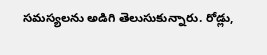సమస్యలను అడిగి తెలుసుకున్నారు. రోడ్లు,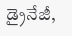డ్రైనేజీ,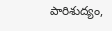పారిశుద్యం,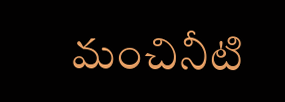మంచినీటి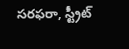సరఫరా, స్ట్రీట్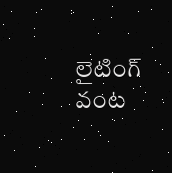లైటింగ్ వంట